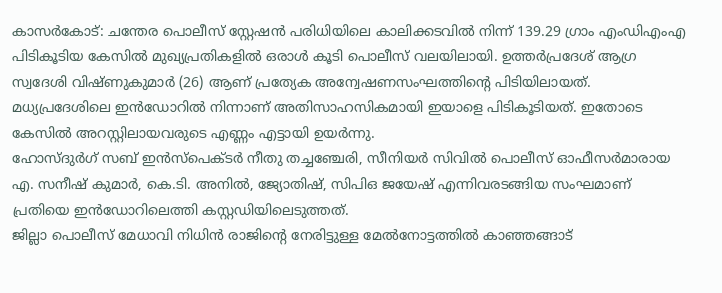കാസർകോട്: ചന്തേര പൊലീസ് സ്റ്റേഷൻ പരിധിയിലെ കാലിക്കടവിൽ നിന്ന് 139.29 ഗ്രാം എംഡിഎംഎ പിടികൂടിയ കേസിൽ മുഖ്യപ്രതികളിൽ ഒരാൾ കൂടി പൊലീസ് വലയിലായി. ഉത്തർപ്രദേശ് ആഗ്ര സ്വദേശി വിഷ്ണുകുമാർ (26) ആണ് പ്രത്യേക അന്വേഷണസംഘത്തിന്റെ പിടിയിലായത്. മധ്യപ്രദേശിലെ ഇൻഡോറിൽ നിന്നാണ് അതിസാഹസികമായി ഇയാളെ പിടികൂടിയത്. ഇതോടെ കേസിൽ അറസ്റ്റിലായവരുടെ എണ്ണം എട്ടായി ഉയർന്നു.
ഹോസ്ദുർഗ് സബ് ഇൻസ്പെക്ടർ നീതു തച്ചഞ്ചേരി, സീനിയർ സിവിൽ പൊലീസ് ഓഫീസർമാരായ എ. സനീഷ് കുമാർ, കെ.ടി. അനിൽ, ജ്യോതിഷ്, സിപിഒ ജയേഷ് എന്നിവരടങ്ങിയ സംഘമാണ് പ്രതിയെ ഇൻഡോറിലെത്തി കസ്റ്റഡിയിലെടുത്തത്.
ജില്ലാ പൊലീസ് മേധാവി നിധിൻ രാജിന്റെ നേരിട്ടുള്ള മേൽനോട്ടത്തിൽ കാഞ്ഞങ്ങാട്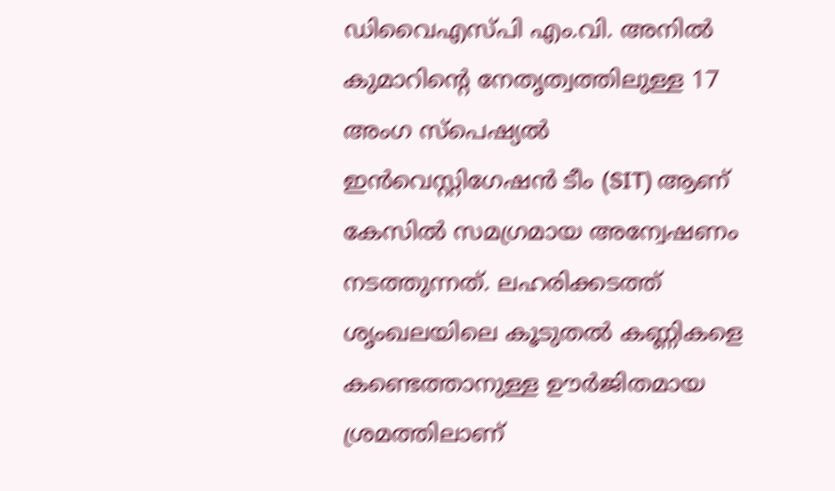ഡിവൈഎസ്പി എം.വി. അനിൽ കുമാറിന്റെ നേതൃത്വത്തിലുള്ള 17 അംഗ സ്പെഷ്യൽ ഇൻവെസ്റ്റിഗേഷൻ ടീം (SIT) ആണ് കേസിൽ സമഗ്രമായ അന്വേഷണം നടത്തുന്നത്. ലഹരിക്കടത്ത് ശൃംഖലയിലെ കൂടുതൽ കണ്ണികളെ കണ്ടെത്താനുള്ള ഊർജിതമായ ശ്രമത്തിലാണ്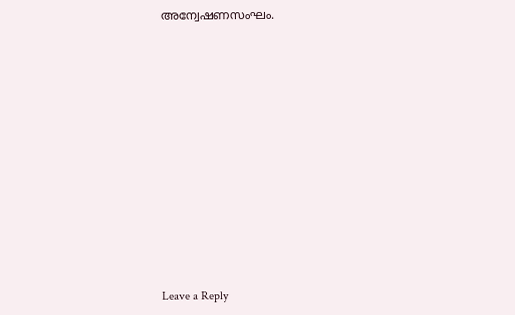അന്വേഷണസംഘം.












Leave a Reply